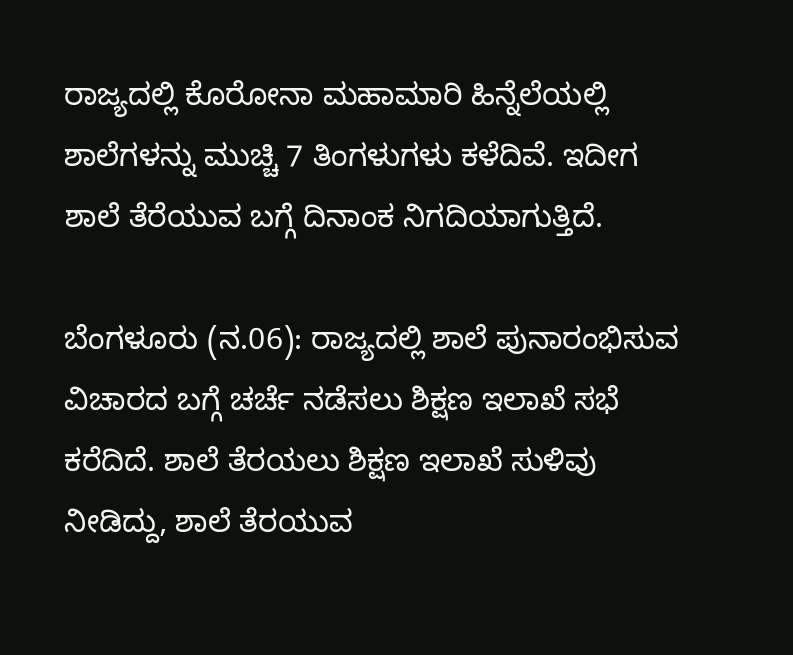ರಾಜ್ಯದಲ್ಲಿ ಕೊರೋನಾ ಮಹಾಮಾರಿ ಹಿನ್ನೆಲೆಯಲ್ಲಿ ಶಾಲೆಗಳನ್ನು ಮುಚ್ಚಿ 7 ತಿಂಗಳುಗಳು ಕಳೆದಿವೆ. ಇದೀಗ ಶಾಲೆ ತೆರೆಯುವ ಬಗ್ಗೆ ದಿನಾಂಕ ನಿಗದಿಯಾಗುತ್ತಿದೆ.

ಬೆಂಗಳೂರು (ನ.06): ರಾಜ್ಯದಲ್ಲಿ ಶಾಲೆ ಪುನಾರಂಭಿಸುವ ವಿಚಾರದ ಬಗ್ಗೆ ಚರ್ಚೆ ನಡೆಸಲು ಶಿಕ್ಷಣ ಇಲಾಖೆ ಸಭೆ ಕರೆದಿದೆ. ಶಾಲೆ ತೆರಯಲು ಶಿಕ್ಷಣ ಇಲಾಖೆ ಸುಳಿವು ನೀಡಿದ್ದು, ಶಾಲೆ ತೆರಯುವ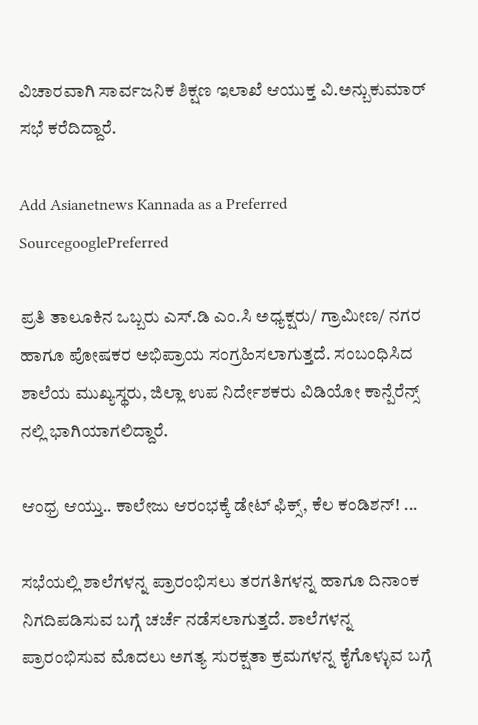ವಿಚಾರವಾಗಿ ಸಾರ್ವಜನಿಕ ಶಿಕ್ಷಣ ಇಲಾಖೆ ಆಯುಕ್ತ ವಿ.ಅನ್ಬುಕುಮಾರ್ ಸಭೆ ಕರೆದಿದ್ದಾರೆ.

Add Asianetnews Kannada as a Preferred SourcegooglePreferred

ಪ್ರತಿ ತಾಲೂಕಿನ ಒಬ್ಬರು ಎಸ್.ಡಿ ಎಂ.ಸಿ ಅಧ್ಯಕ್ಷರು/ ಗ್ರಾಮೀಣ/ ನಗರ ಹಾಗೂ ಪೋಷಕರ ಅಭಿಪ್ರಾಯ ಸಂಗ್ರಹಿಸಲಾಗುತ್ತದೆ. ಸಂಬಂಧಿಸಿದ ಶಾಲೆಯ ಮುಖ್ಯಸ್ಥರು, ಜಿಲ್ಲಾ ಉಪ ನಿರ್ದೇಶಕರು ವಿಡಿಯೋ ಕಾನ್ಪೆರೆನ್ಸ್ ನಲ್ಲಿ ಭಾಗಿಯಾಗಲಿದ್ದಾರೆ.

ಆಂಧ್ರ ಆಯ್ತು.. ಕಾಲೇಜು ಆರಂಭಕ್ಕೆ ಡೇಟ್ ಫಿಕ್ಸ್, ಕೆಲ ಕಂಡಿಶನ್! ...

ಸಭೆಯಲ್ಲಿ ಶಾಲೆಗಳನ್ನ ಪ್ರಾರಂಭಿಸಲು ತರಗತಿಗಳನ್ನ ಹಾಗೂ ದಿನಾಂಕ ನಿಗದಿಪಡಿಸುವ ಬಗ್ಗೆ ಚರ್ಚೆ ನಡೆಸಲಾಗುತ್ತದೆ. ಶಾಲೆಗಳನ್ನ ಪ್ರಾರಂಭಿಸುವ ಮೊದಲು ಅಗತ್ಯ ಸುರಕ್ಷತಾ ಕ್ರಮಗಳನ್ನ ಕೈಗೊಳ್ಳುವ ಬಗ್ಗೆ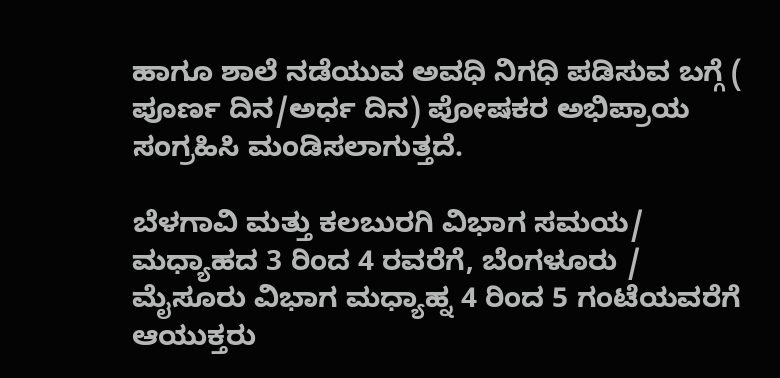ಹಾಗೂ ಶಾಲೆ ನಡೆಯುವ ಅವಧಿ ನಿಗಧಿ ಪಡಿಸುವ ಬಗ್ಗೆ ( ಪೂರ್ಣ ದಿನ/ಅರ್ಧ ದಿನ) ಪೋಷಕರ ಅಭಿಪ್ರಾಯ ಸಂಗ್ರಹಿಸಿ ಮಂಡಿಸಲಾಗುತ್ತದೆ.

ಬೆಳಗಾವಿ ಮತ್ತು ಕಲಬುರಗಿ ವಿಭಾಗ ಸಮಯ/ ಮಧ್ಯಾಹದ 3 ರಿಂದ 4 ರವರೆಗೆ, ಬೆಂಗಳೂರು / ಮೈಸೂರು ವಿಭಾಗ ಮಧ್ಯಾಹ್ನ 4 ರಿಂದ 5 ಗಂಟೆಯವರೆಗೆ ಆಯುಕ್ತರು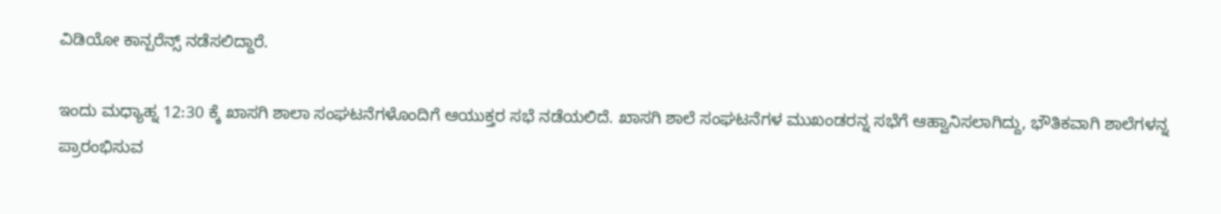ವಿಡಿಯೋ ‌ಕಾನ್ಪರೆನ್ಸ್ ನಡೆಸಲಿದ್ದಾರೆ.

ಇಂದು‌ ಮಧ್ಯಾಹ್ನ 12:30 ಕ್ಕೆ ಖಾಸಗಿ ಶಾಲಾ ಸಂಘಟನೆಗಳೊಂದಿಗೆ ಆಯುಕ್ತರ ಸಭೆ ನಡೆಯಲಿದೆ. ಖಾಸಗಿ ಶಾಲೆ ಸಂಘಟನೆಗಳ ಮುಖಂಡರನ್ನ ಸಭೆಗೆ ಆಹ್ವಾನಿಸಲಾಗಿದ್ದು, ಭೌತಿಕವಾಗಿ ಶಾಲೆಗಳನ್ನ ಪ್ರಾರಂಭಿಸುವ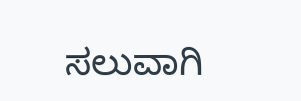ಸಲುವಾಗಿ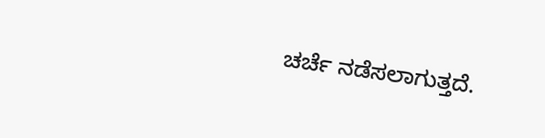ಚರ್ಚೆ ನಡೆಸಲಾಗುತ್ತದೆ.